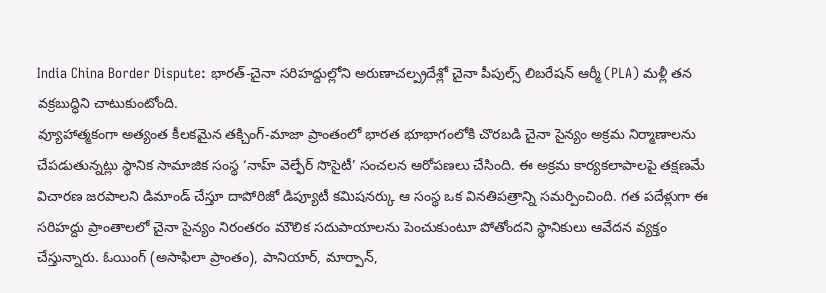India China Border Dispute: భారత్-చైనా సరిహద్దుల్లోని అరుణాచల్ప్రదేశ్లో చైనా పీపుల్స్ లిబరేషన్ ఆర్మీ (PLA) మళ్లీ తన వక్రబుద్ధిని చాటుకుంటోంది.
వ్యూహాత్మకంగా అత్యంత కీలకమైన తక్చింగ్-మాజా ప్రాంతంలో భారత భూభాగంలోకి చొరబడి చైనా సైన్యం అక్రమ నిర్మాణాలను చేపడుతున్నట్లు స్థానిక సామాజిక సంస్థ ‘నాహ్ వెల్ఫేర్ సొసైటీ’ సంచలన ఆరోపణలు చేసింది. ఈ అక్రమ కార్యకలాపాలపై తక్షణమే విచారణ జరపాలని డిమాండ్ చేస్తూ దాపోరిజో డిప్యూటీ కమిషనర్కు ఆ సంస్థ ఒక వినతిపత్రాన్ని సమర్పించింది. గత పదేళ్లుగా ఈ సరిహద్దు ప్రాంతాలలో చైనా సైన్యం నిరంతరం మౌలిక సదుపాయాలను పెంచుకుంటూ పోతోందని స్థానికులు ఆవేదన వ్యక్తం చేస్తున్నారు. ఓయింగ్ (అసాఫిలా ప్రాంతం), పానియార్, మార్పాన్,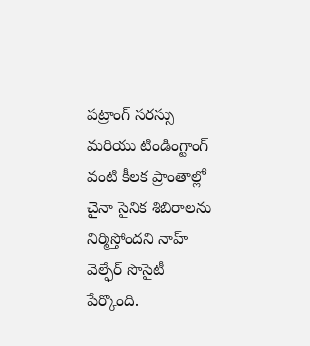పట్రాంగ్ సరస్సు మరియు టిండింగ్టాంగ్ వంటి కీలక ప్రాంతాల్లో చైనా సైనిక శిబిరాలను నిర్మిస్తోందని నాహ్ వెల్ఫేర్ సొసైటీ పేర్కొంది.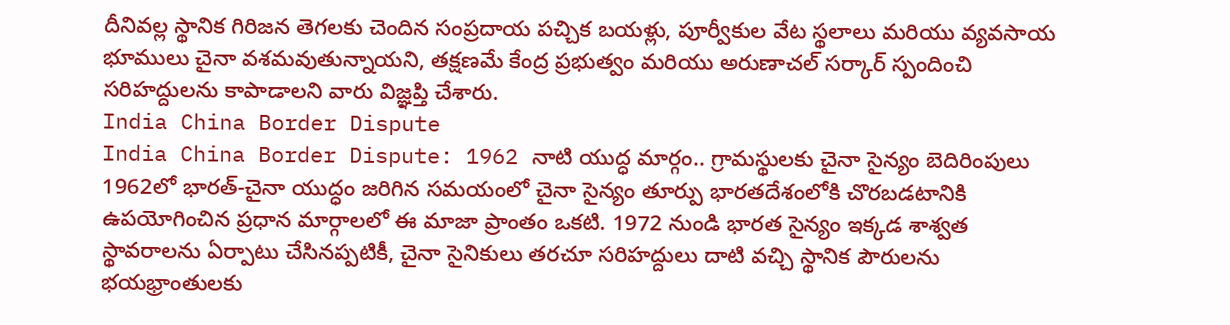దీనివల్ల స్థానిక గిరిజన తెగలకు చెందిన సంప్రదాయ పచ్చిక బయళ్లు, పూర్వీకుల వేట స్థలాలు మరియు వ్యవసాయ భూములు చైనా వశమవుతున్నాయని, తక్షణమే కేంద్ర ప్రభుత్వం మరియు అరుణాచల్ సర్కార్ స్పందించి సరిహద్దులను కాపాడాలని వారు విజ్ఞప్తి చేశారు.
India China Border Dispute
India China Border Dispute: 1962 నాటి యుద్ధ మార్గం.. గ్రామస్థులకు చైనా సైన్యం బెదిరింపులు
1962లో భారత్-చైనా యుద్ధం జరిగిన సమయంలో చైనా సైన్యం తూర్పు భారతదేశంలోకి చొరబడటానికి ఉపయోగించిన ప్రధాన మార్గాలలో ఈ మాజా ప్రాంతం ఒకటి. 1972 నుండి భారత సైన్యం ఇక్కడ శాశ్వత స్థావరాలను ఏర్పాటు చేసినప్పటికీ, చైనా సైనికులు తరచూ సరిహద్దులు దాటి వచ్చి స్థానిక పౌరులను భయభ్రాంతులకు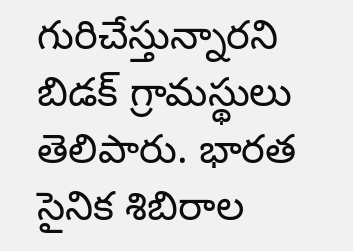గురిచేస్తున్నారని బిడక్ గ్రామస్థులు తెలిపారు. భారత సైనిక శిబిరాల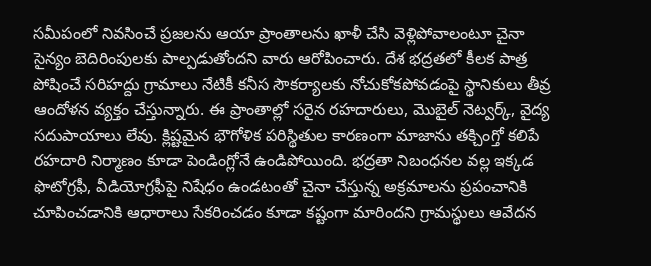సమీపంలో నివసించే ప్రజలను ఆయా ప్రాంతాలను ఖాళీ చేసి వెళ్లిపోవాలంటూ చైనా సైన్యం బెదిరింపులకు పాల్పడుతోందని వారు ఆరోపించారు. దేశ భద్రతలో కీలక పాత్ర పోషించే సరిహద్దు గ్రామాలు నేటికీ కనీస సౌకర్యాలకు నోచుకోకపోవడంపై స్థానికులు తీవ్ర ఆందోళన వ్యక్తం చేస్తున్నారు. ఈ ప్రాంతాల్లో సరైన రహదారులు, మొబైల్ నెట్వర్క్, వైద్య సదుపాయాలు లేవు. క్లిష్టమైన భౌగోళిక పరిస్థితుల కారణంగా మాజాను తక్చింగ్తో కలిపే రహదారి నిర్మాణం కూడా పెండింగ్లోనే ఉండిపోయింది. భద్రతా నిబంధనల వల్ల ఇక్కడ ఫొటోగ్రఫీ, వీడియోగ్రఫీపై నిషేధం ఉండటంతో చైనా చేస్తున్న అక్రమాలను ప్రపంచానికి చూపించడానికి ఆధారాలు సేకరించడం కూడా కష్టంగా మారిందని గ్రామస్థులు ఆవేదన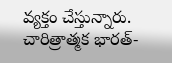వ్యక్తం చేస్తున్నారు.
చారిత్రాత్మక భారత్-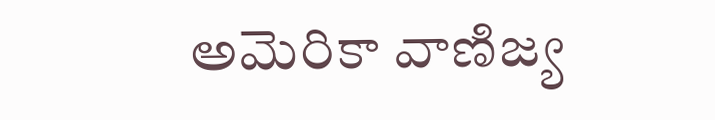అమెరికా వాణిజ్య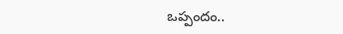ఒప్పందం..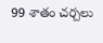99 శాతం చర్చలు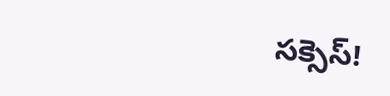సక్సెస్!